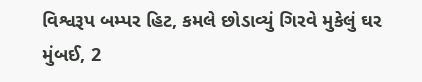વિશ્વરૂપ બમ્પર હિટ, કમલે છોડાવ્યું ગિરવે મુકેલું ઘર
મુંબઈ, 2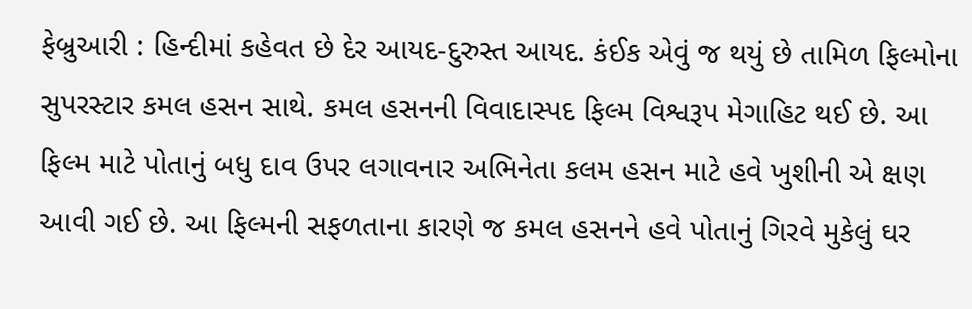ફેબ્રુઆરી : હિન્દીમાં કહેવત છે દેર આયદ-દુરુસ્ત આયદ. કંઈક એવું જ થયું છે તામિળ ફિલ્મોના સુપરસ્ટાર કમલ હસન સાથે. કમલ હસનની વિવાદાસ્પદ ફિલ્મ વિશ્વરૂપ મેગાહિટ થઈ છે. આ ફિલ્મ માટે પોતાનું બધુ દાવ ઉપર લગાવનાર અભિનેતા કલમ હસન માટે હવે ખુશીની એ ક્ષણ આવી ગઈ છે. આ ફિલ્મની સફળતાના કારણે જ કમલ હસનને હવે પોતાનું ગિરવે મુકેલું ઘર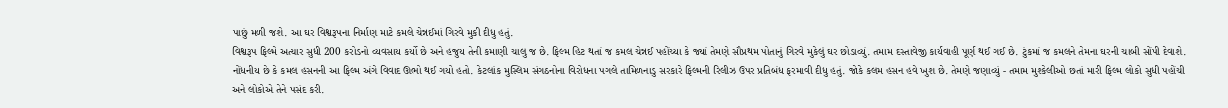પાછું મળી જશે. આ ઘર વિશ્વરૂપના નિર્માણ માટે કમલે ચેન્નઈમાં ગિરવે મુકી દીધુ હતું.
વિશ્વરૂપ ફિલ્મે અત્યાર સુધી 200 કરોડનો વ્યવસાય કર્યો છે અને હજુય તેની કમાણી ચાલુ જ છે. ફિલ્મ હિટ થતાં જ કમલ ચેન્નઈ પહોંચ્યા કે જ્યાં તેમણે સૌપ્રથમ પોતાનું ગિરવે મુકેલું ઘર છોડાવ્યું. તમામ દસ્તાવેજી કાર્યવાહી પૂર્ણ થઈ ગઈ છે. ટુંકમાં જ કમલને તેમના ઘરની ચાબી સોંપી દેવાશે.
નોંધનીય છે કે કમલ હસનની આ ફિલ્મ અંગે વિવાદ ઊભો થઈ ગયો હતો. કેટલાંક મુસ્લિમ સંગઠનોના વિરોધના પગલે તામિળનાડુ સરકારે ફિલ્મની રિલીઝ ઉપર પ્રતિબંધ ફરમાવી દીધુ હતું. જોકે કલમ હસન હવે ખુશ છે. તેમણે જણાવ્યું - તમામ મુશ્કેલીઓ છતાં મારી ફિલ્મ લોકો સુધી પહોંચી અને લોકોએ તેને પસંદ કરી.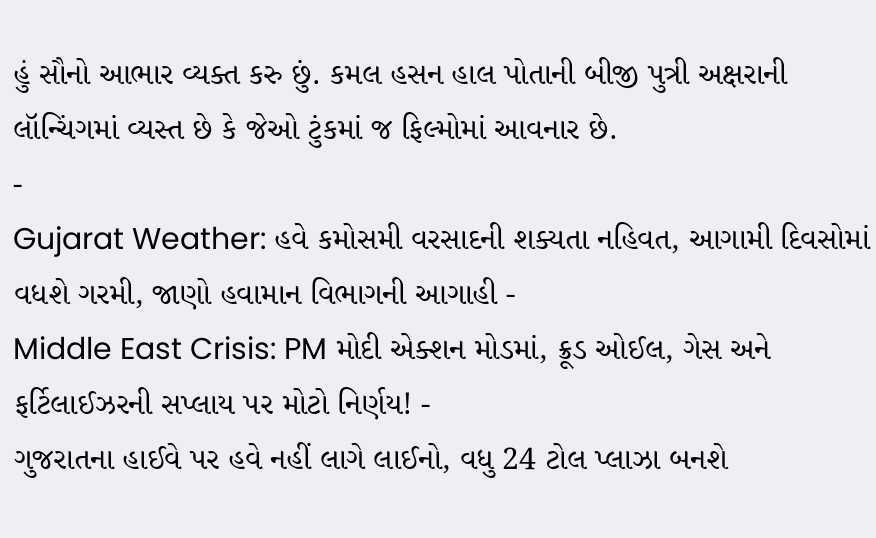હું સૌનો આભાર વ્યક્ત કરુ છું. કમલ હસન હાલ પોતાની બીજી પુત્રી અક્ષરાની લૉન્ચિંગમાં વ્યસ્ત છે કે જેઓ ટુંકમાં જ ફિલ્મોમાં આવનાર છે.
-
Gujarat Weather: હવે કમોસમી વરસાદની શક્યતા નહિવત, આગામી દિવસોમાં વધશે ગરમી, જાણો હવામાન વિભાગની આગાહી -
Middle East Crisis: PM મોદી એક્શન મોડમાં, ક્રૂડ ઓઈલ, ગેસ અને ફર્ટિલાઈઝરની સપ્લાય પર મોટો નિર્ણય! -
ગુજરાતના હાઈવે પર હવે નહીં લાગે લાઈનો, વધુ 24 ટોલ પ્લાઝા બનશે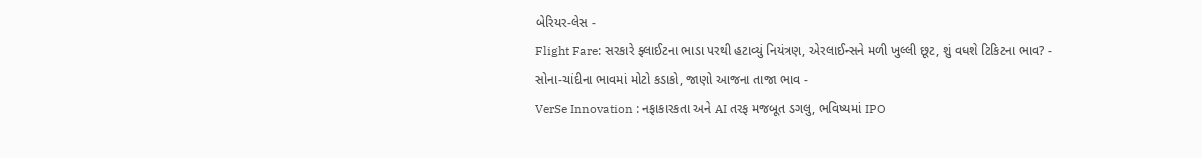બેરિયર-લેસ -
Flight Fare: સરકારે ફ્લાઈટના ભાડા પરથી હટાવ્યું નિયંત્રણ, એરલાઈન્સને મળી ખુલ્લી છૂટ, શું વધશે ટિકિટના ભાવ? -
સોના-ચાંદીના ભાવમાં મોટો કડાકો, જાણો આજના તાજા ભાવ -
VerSe Innovation : નફાકારકતા અને AI તરફ મજબૂત ડગલુ, ભવિષ્યમાં IPO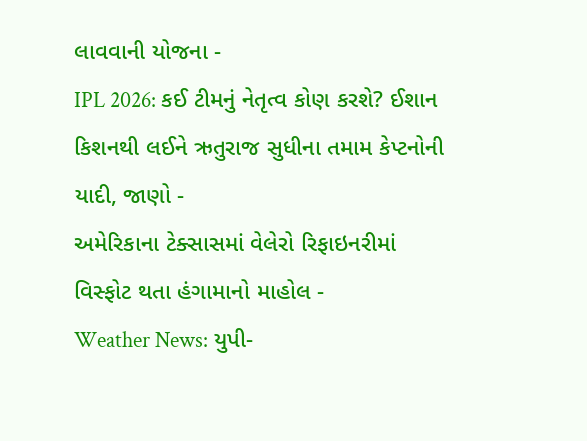લાવવાની યોજના -
IPL 2026: કઈ ટીમનું નેતૃત્વ કોણ કરશે? ઈશાન કિશનથી લઈને ઋતુરાજ સુધીના તમામ કેપ્ટનોની યાદી, જાણો -
અમેરિકાના ટેક્સાસમાં વેલેરો રિફાઇનરીમાં વિસ્ફોટ થતા હંગામાનો માહોલ -
Weather News: યુપી-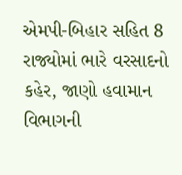એમપી-બિહાર સહિત 8 રાજ્યોમાં ભારે વરસાદનો કહેર, જાણો હવામાન વિભાગની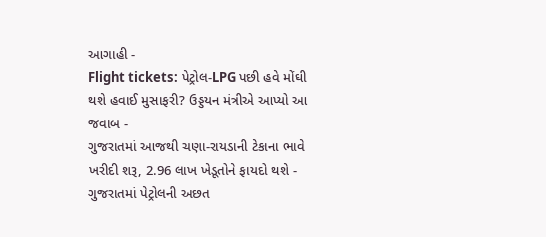આગાહી -
Flight tickets: પેટ્રોલ-LPG પછી હવે મોંઘી થશે હવાઈ મુસાફરી? ઉડ્ડયન મંત્રીએ આપ્યો આ જવાબ -
ગુજરાતમાં આજથી ચણા-રાયડાની ટેકાના ભાવે ખરીદી શરૂ, 2.96 લાખ ખેડૂતોને ફાયદો થશે -
ગુજરાતમાં પેટ્રોલની અછત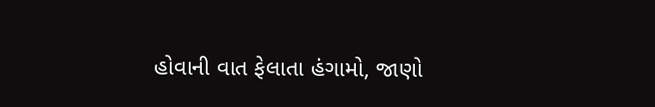હોવાની વાત ફેલાતા હંગામો, જાણો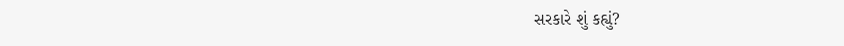સરકારે શું કહ્યું?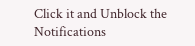Click it and Unblock the Notifications